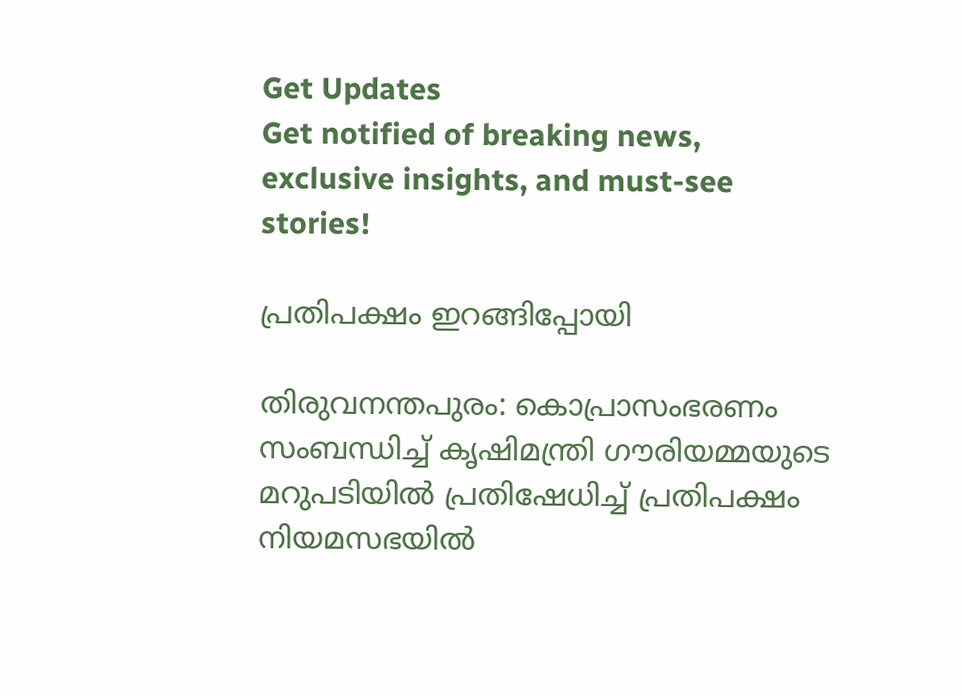Get Updates
Get notified of breaking news, exclusive insights, and must-see stories!

പ്രതിപക്ഷം ഇറങ്ങിപ്പോയി

തിരുവനന്തപുരം: കൊപ്രാസംഭരണം സംബന്ധിച്ച് കൃഷിമന്ത്രി ഗൗരിയമ്മയുടെ മറുപടിയില്‍ പ്രതിഷേധിച്ച് പ്രതിപക്ഷം നിയമസഭയില്‍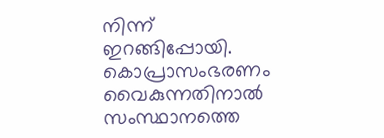നിന്ന് ഇറങ്ങിപ്പോയി. കൊപ്രാസംഭരണം വൈകുന്നതിനാല്‍ സംസ്ഥാനത്തെ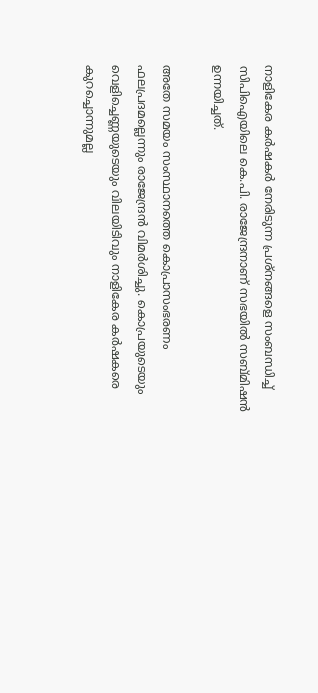നാളികേര കര്‍ഷകര്‍ നേരിടുന്ന പ്രശ്നങ്ങളെ സംബന്ധിച്ച് സിപിഐയിലെ കെ.പി. രാജേന്ദ്രനാണ് സഭയില്‍ സബ്മിഷന്‍ ഉന്നയിച്ചത്.

അതേ സമയം സംസ്ഥാനത്തെ കൊപ്രാസംഭരണം ഫലപ്രദമല്ലെന്നും രാജേന്ദ്രന്‍ വിമര്‍ശിച്ചു. കൊപ്രയുടെയും വെളിച്ചെണ്ണയുടെയും വിലയിടിവും നാളികേര കര്‍ഷകരെ കുറച്ചൊന്നുമല്ല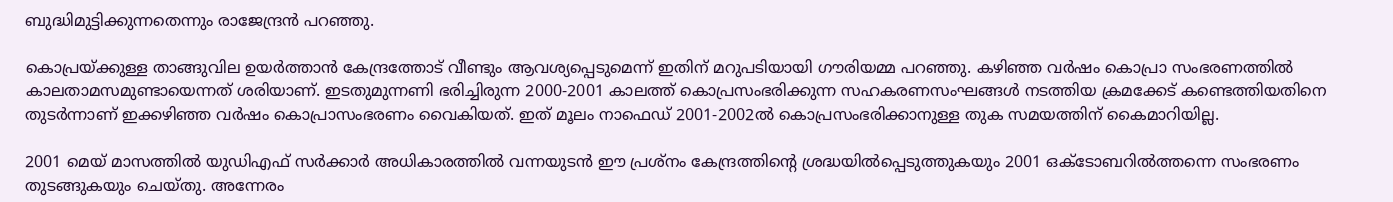ബുദ്ധിമുട്ടിക്കുന്നതെന്നും രാജേന്ദ്രന്‍ പറഞ്ഞു.

കൊപ്രയ്ക്കുള്ള താങ്ങുവില ഉയര്‍ത്താന്‍ കേന്ദ്രത്തോട് വീണ്ടും ആവശ്യപ്പെടുമെന്ന് ഇതിന് മറുപടിയായി ഗൗരിയമ്മ പറഞ്ഞു. കഴിഞ്ഞ വര്‍ഷം കൊപ്രാ സംഭരണത്തില്‍ കാലതാമസമുണ്ടായെന്നത് ശരിയാണ്. ഇടതുമുന്നണി ഭരിച്ചിരുന്ന 2000-2001 കാലത്ത് കൊപ്രസംഭരിക്കുന്ന സഹകരണസംഘങ്ങള്‍ നടത്തിയ ക്രമക്കേട് കണ്ടെത്തിയതിനെ തുടര്‍ന്നാണ് ഇക്കഴിഞ്ഞ വര്‍ഷം കൊപ്രാസംഭരണം വൈകിയത്. ഇത് മൂലം നാഫെഡ് 2001-2002ല്‍ കൊപ്രസംഭരിക്കാനുള്ള തുക സമയത്തിന് കൈമാറിയില്ല.

2001 മെയ് മാസത്തില്‍ യുഡിഎഫ് സര്‍ക്കാര്‍ അധികാരത്തില്‍ വന്നയുടന്‍ ഈ പ്രശ്നം കേന്ദ്രത്തിന്റെ ശ്രദ്ധയില്‍പ്പെടുത്തുകയും 2001 ഒക്ടോബറില്‍ത്തന്നെ സംഭരണം തുടങ്ങുകയും ചെയ്തു. അന്നേരം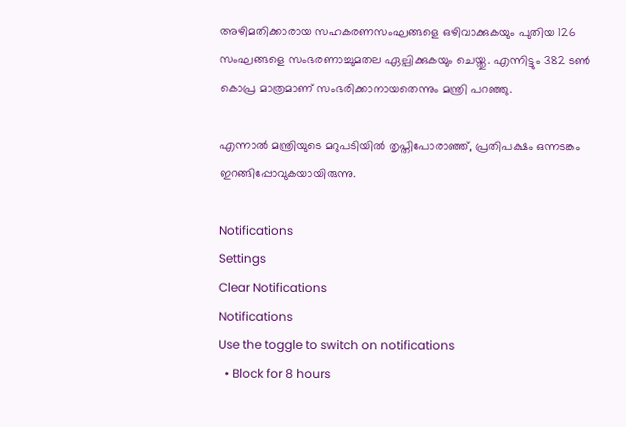അഴിമതിക്കാരായ സഹകരണസംഘങ്ങളെ ഒഴിവാക്കുകയും പുതിയ 126 സംഘങ്ങളെ സംഭരണാച്ചുമതല ഏല്പിക്കുകയും ചെയ്തു. എന്നിട്ടും 382 ടണ്‍ കൊപ്ര മാത്രമാണ് സംഭരിക്കാനായതെന്നും മന്ത്രി പറഞ്ഞു.

എന്നാല്‍ മന്ത്രിയുടെ മറുപടിയില്‍ തൃപ്തിപോരാഞ്ഞ്, പ്രതിപക്ഷം ഒന്നടങ്കം ഇറങ്ങിപ്പോവുകയായിരുന്നു.

Notifications
Settings
Clear Notifications
Notifications
Use the toggle to switch on notifications
  • Block for 8 hours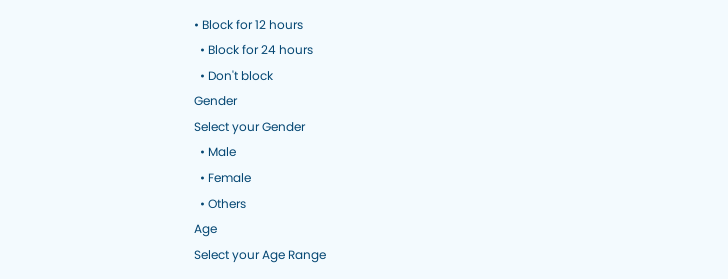• Block for 12 hours
  • Block for 24 hours
  • Don't block
Gender
Select your Gender
  • Male
  • Female
  • Others
Age
Select your Age Range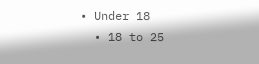• Under 18
  • 18 to 25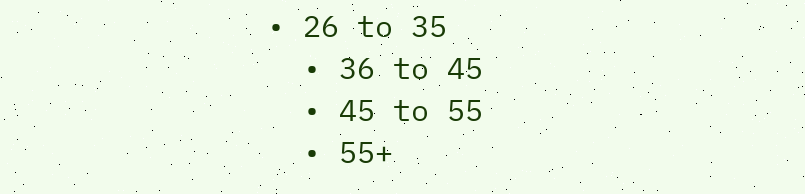• 26 to 35
  • 36 to 45
  • 45 to 55
  • 55+